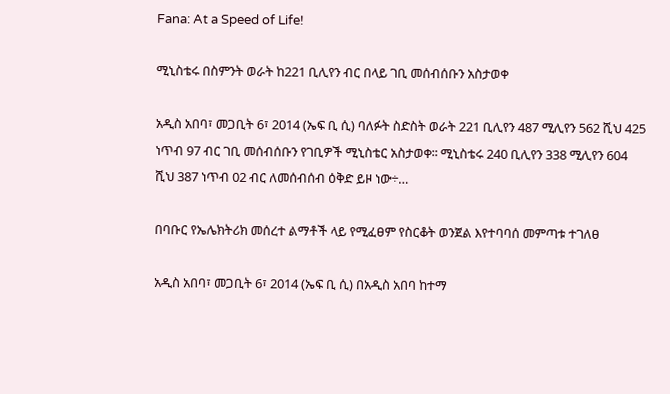Fana: At a Speed of Life!

ሚኒስቴሩ በስምንት ወራት ከ221 ቢሊየን ብር በላይ ገቢ መሰብሰቡን አስታወቀ

አዲስ አበባ፣ መጋቢት 6፣ 2014 (ኤፍ ቢ ሲ) ባለፉት ስድስት ወራት 221 ቢሊየን 487 ሚሊየን 562 ሺህ 425 ነጥብ 97 ብር ገቢ መሰብሰቡን የገቢዎች ሚኒስቴር አስታወቀ፡፡ ሚኒስቴሩ 240 ቢሊየን 338 ሚሊየን 604 ሺህ 387 ነጥብ 02 ብር ለመሰብሰብ ዕቅድ ይዞ ነው÷…

በባቡር የኤሌክትሪክ መሰረተ ልማቶች ላይ የሚፈፀም የስርቆት ወንጀል እየተባባሰ መምጣቱ ተገለፀ

አዲስ አበባ፣ መጋቢት 6፣ 2014 (ኤፍ ቢ ሲ) በአዲስ አበባ ከተማ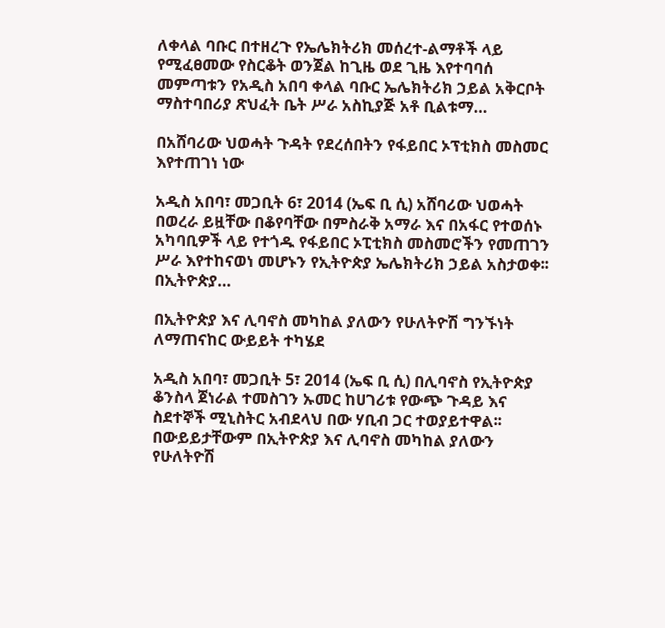ለቀላል ባቡር በተዘረጉ የኤሌክትሪክ መሰረተ-ልማቶች ላይ የሚፈፀመው የስርቆት ወንጀል ከጊዜ ወደ ጊዜ እየተባባሰ መምጣቱን የአዲስ አበባ ቀላል ባቡር ኤሌክትሪክ ኃይል አቅርቦት ማስተባበሪያ ጽህፈት ቤት ሥራ አስኪያጅ አቶ ቢልቱማ…

በአሸባሪው ህወሓት ጉዳት የደረሰበትን የፋይበር ኦፕቲክስ መስመር እየተጠገነ ነው

አዲስ አበባ፣ መጋቢት 6፣ 2014 (ኤፍ ቢ ሲ) አሸባሪው ህወሓት በወረራ ይዟቸው በቆየባቸው በምስራቅ አማራ እና በአፋር የተወሰኑ አካባቢዎች ላይ የተጎዱ የፋይበር ኦፒቲክስ መስመሮችን የመጠገን ሥራ እየተከናወነ መሆኑን የኢትዮጵያ ኤሌክትሪክ ኃይል አስታወቀ፡፡ በኢትዮጵያ…

በኢትዮጵያ እና ሊባኖስ መካከል ያለውን የሁለትዮሽ ግንኙነት ለማጠናከር ውይይት ተካሄደ

አዲስ አበባ፣ መጋቢት 5፣ 2014 (ኤፍ ቢ ሲ) በሊባኖስ የኢትዮጵያ ቆንስላ ጀነራል ተመስገን ኡመር ከሀገሪቱ የውጭ ጉዳይ እና ስደተኞች ሚኒስትር አብደላህ በው ሃቢብ ጋር ተወያይተዋል፡፡   በውይይታቸውም በኢትዮጵያ እና ሊባኖስ መካከል ያለውን የሁለትዮሽ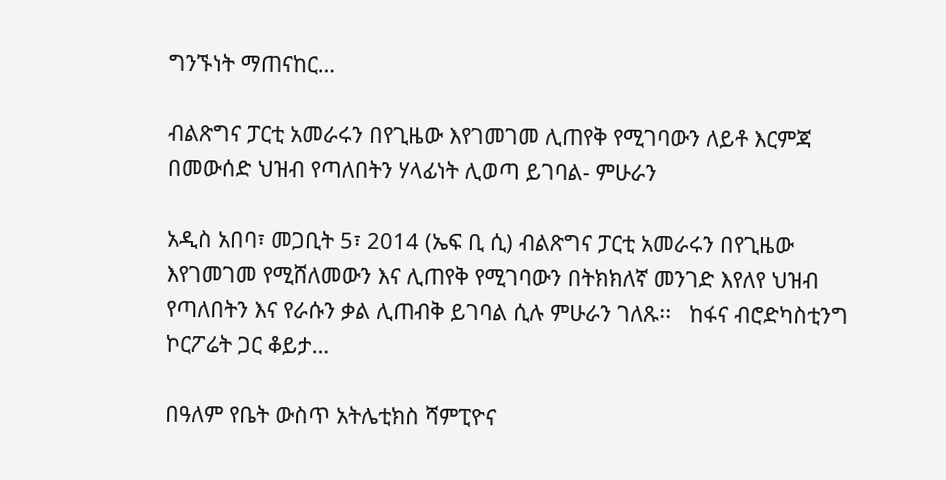ግንኙነት ማጠናከር…

ብልጽግና ፓርቲ አመራሩን በየጊዜው እየገመገመ ሊጠየቅ የሚገባውን ለይቶ እርምጃ በመውሰድ ህዝብ የጣለበትን ሃላፊነት ሊወጣ ይገባል- ምሁራን

አዲስ አበባ፣ መጋቢት 5፣ 2014 (ኤፍ ቢ ሲ) ብልጽግና ፓርቲ አመራሩን በየጊዜው እየገመገመ የሚሸለመውን እና ሊጠየቅ የሚገባውን በትክክለኛ መንገድ እየለየ ህዝብ የጣለበትን እና የራሱን ቃል ሊጠብቅ ይገባል ሲሉ ምሁራን ገለጹ፡፡   ከፋና ብሮድካስቲንግ ኮርፖሬት ጋር ቆይታ…

በዓለም የቤት ውስጥ አትሌቲክስ ሻምፒዮና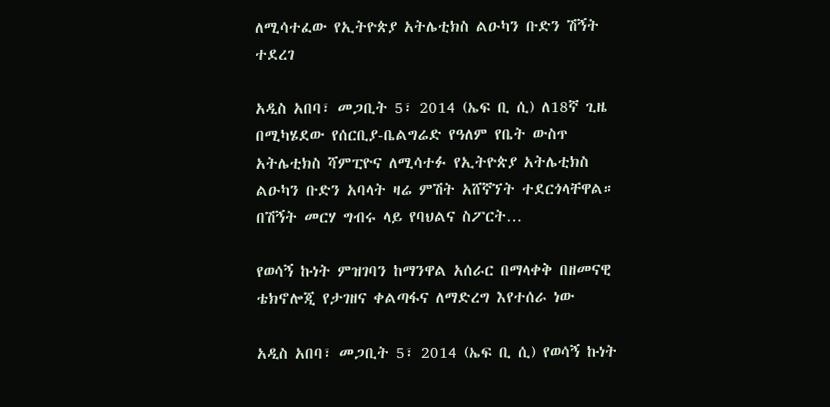ለሚሳተፈው የኢትዮጵያ አትሌቲክስ ልዑካን ቡድን ሽኝት ተደረገ

አዲስ አበባ፣ መጋቢት 5፣ 2014 (ኤፍ ቢ ሲ) ለ18ኛ ጊዜ በሚካሄደው የሰርቢያ-ቤልግሬድ የዓለም የቤት ውስጥ አትሌቲክስ ሻምፒዮና ለሚሳተፉ የኢትዮጵያ አትሌቲክስ ልዑካን ቡድን አባላት ዛሬ ምሽት አሸኛኘት ተደርጎላቸዋል።   በሽኝት መርሃ ግብሩ ላይ የባህልና ስፖርት…

የወሳኝ ኩነት ምዝገባን ከማንዋል አሰራር በማላቀቅ በዘመናዊ ቴክኖሎጂ የታገዘና ቀልጣፋና ለማድረግ እየተሰራ ነው

አዲስ አበባ፣ መጋቢት 5፣ 2014 (ኤፍ ቢ ሲ) የወሳኝ ኩነት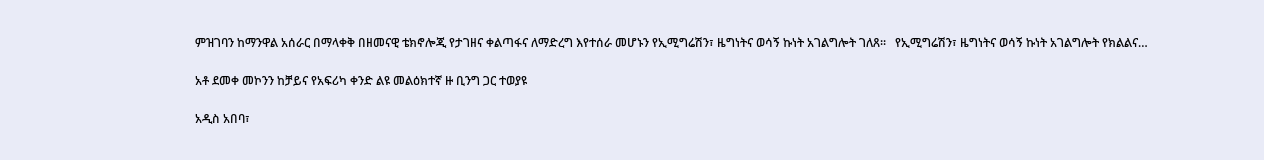ምዝገባን ከማንዋል አሰራር በማላቀቅ በዘመናዊ ቴክኖሎጂ የታገዘና ቀልጣፋና ለማድረግ እየተሰራ መሆኑን የኢሚግሬሽን፣ ዜግነትና ወሳኝ ኩነት አገልግሎት ገለጸ፡፡   የኢሚግሬሽን፣ ዜግነትና ወሳኝ ኩነት አገልግሎት የክልልና…

አቶ ደመቀ መኮንን ከቻይና የአፍሪካ ቀንድ ልዩ መልዕክተኛ ዙ ቢንግ ጋር ተወያዩ

አዲስ አበባ፣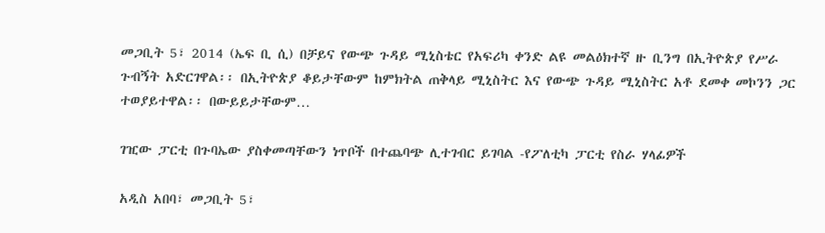መጋቢት 5፣ 2014 (ኤፍ ቢ ሲ) በቻይና የውጭ ጉዳይ ሚኒስቴር የአፍሪካ ቀንድ ልዩ መልዕክተኛ ዙ ቢንግ በኢትዮጵያ የሥራ ጉብኝት አድርገዋል፡፡ በኢትዮጵያ ቆይታቸውም ከምክትል ጠቅላይ ሚኒስትር እና የውጭ ጉዳይ ሚኒስትር አቶ ደመቀ መኮንን ጋር ተወያይተዋል፡፡ በውይይታቸውም…

ገዢው ፓርቲ በጉባኤው ያስቀመጣቸውን ነጥቦች በተጨባጭ ሊተገብር ይገባል -የፖለቲካ ፓርቲ የስራ ሃላፊዎች

አዲስ አበባ፣ መጋቢት 5፣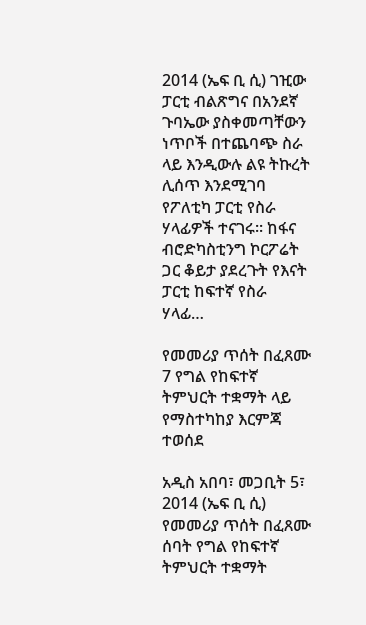2014 (ኤፍ ቢ ሲ) ገዢው ፓርቲ ብልጽግና በአንደኛ ጉባኤው ያስቀመጣቸውን ነጥቦች በተጨባጭ ስራ ላይ እንዲውሉ ልዩ ትኩረት ሊሰጥ እንደሚገባ የፖለቲካ ፓርቲ የስራ ሃላፊዎች ተናገሩ፡፡ ከፋና ብሮድካስቲንግ ኮርፖሬት ጋር ቆይታ ያደረጉት የእናት ፓርቲ ከፍተኛ የስራ ሃላፊ…

የመመሪያ ጥሰት በፈጸሙ 7 የግል የከፍተኛ ትምህርት ተቋማት ላይ የማስተካከያ እርምጃ ተወሰደ

አዲስ አበባ፣ መጋቢት 5፣ 2014 (ኤፍ ቢ ሲ) የመመሪያ ጥሰት በፈጸሙ ሰባት የግል የከፍተኛ ትምህርት ተቋማት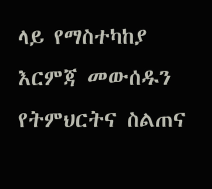ላይ የማስተካከያ እርምጃ መውሰዱን የትምህርትና ስልጠና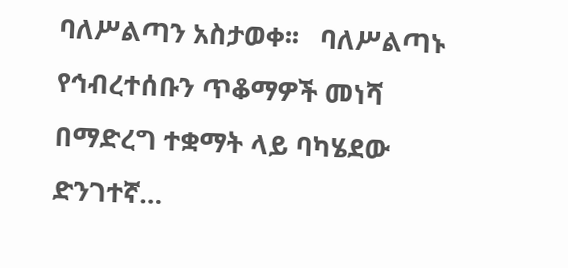ባለሥልጣን አስታወቀ፡፡   ባለሥልጣኑ የኅብረተሰቡን ጥቆማዎች መነሻ በማድረግ ተቋማት ላይ ባካሄደው ድንገተኛ…